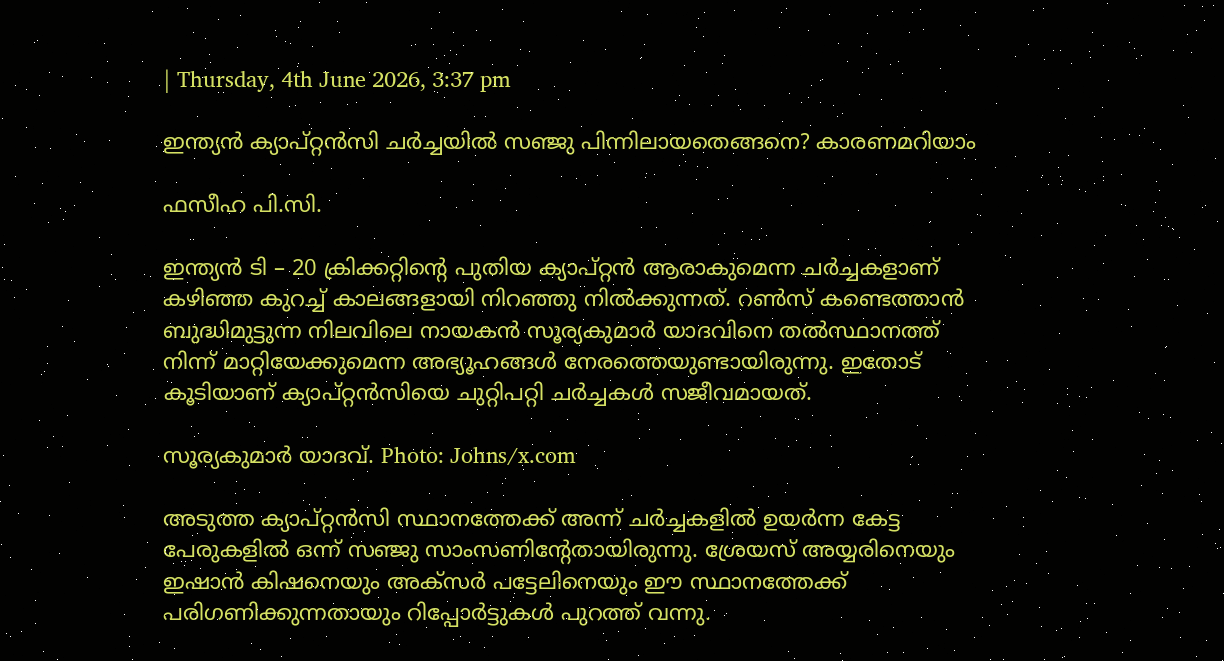| Thursday, 4th June 2026, 3:37 pm

ഇന്ത്യന്‍ ക്യാപ്റ്റന്‍സി ചര്‍ച്ചയില്‍ സഞ്ജു പിന്നിലായതെങ്ങനെ? കാരണമറിയാം

ഫസീഹ പി.സി.

ഇന്ത്യന്‍ ടി – 20 ക്രിക്കറ്റിന്റെ പുതിയ ക്യാപ്റ്റന്‍ ആരാകുമെന്ന ചര്‍ച്ചകളാണ് കഴിഞ്ഞ കുറച്ച് കാലങ്ങളായി നിറഞ്ഞു നില്‍ക്കുന്നത്. റണ്‍സ് കണ്ടെത്താന്‍ ബുദ്ധിമുട്ടുന്ന നിലവിലെ നായകന്‍ സൂര്യകുമാര്‍ യാദവിനെ തല്‍സ്ഥാനത്ത് നിന്ന് മാറ്റിയേക്കുമെന്ന അഭ്യൂഹങ്ങള്‍ നേരത്തെയുണ്ടായിരുന്നു. ഇതോട് കൂടിയാണ് ക്യാപ്റ്റന്‍സിയെ ചുറ്റിപറ്റി ചര്‍ച്ചകള്‍ സജീവമായത്.

സൂര്യകുമാർ യാദവ്. Photo: Johns/x.com

അടുത്ത ക്യാപ്റ്റന്‍സി സ്ഥാനത്തേക്ക് അന്ന് ചര്‍ച്ചകളില്‍ ഉയര്‍ന്ന കേട്ട പേരുകളില്‍ ഒന്ന് സഞ്ജു സാംസണിന്റേതായിരുന്നു. ശ്രേയസ് അയ്യരിനെയും ഇഷാന്‍ കിഷനെയും അക്സര്‍ പട്ടേലിനെയും ഈ സ്ഥാനത്തേക്ക് പരിഗണിക്കുന്നതായും റിപ്പോര്‍ട്ടുകള്‍ പുറത്ത് വന്നു.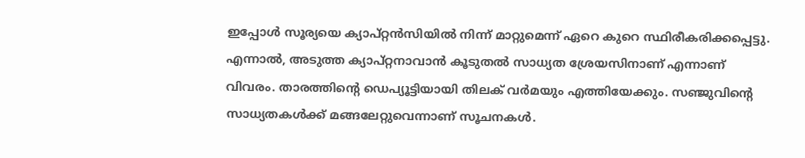ഇപ്പോള്‍ സൂര്യയെ ക്യാപ്റ്റന്‍സിയില്‍ നിന്ന് മാറ്റുമെന്ന് ഏറെ കുറെ സ്ഥിരീകരിക്കപ്പെട്ടു. എന്നാല്‍, അടുത്ത ക്യാപ്റ്റനാവാന്‍ കൂടുതല്‍ സാധ്യത ശ്രേയസിനാണ് എന്നാണ് വിവരം. താരത്തിന്റെ ഡെപ്യൂട്ടിയായി തിലക് വര്‍മയും എത്തിയേക്കും. സഞ്ജുവിന്റെ സാധ്യതകള്‍ക്ക് മങ്ങലേറ്റുവെന്നാണ് സൂചനകള്‍.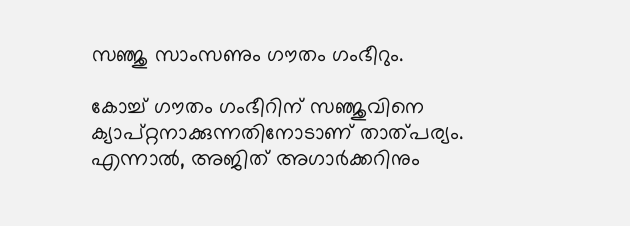സഞ്ജു സാംസണും ഗൗതം ഗംഭീറും.

കോച്ച് ഗൗതം ഗംഭീറിന് സഞ്ജുവിനെ ക്യാപ്റ്റനാക്കുന്നതിനോടാണ് താത്പര്യം. എന്നാല്‍, അജിത് അഗാര്‍ക്കറിനും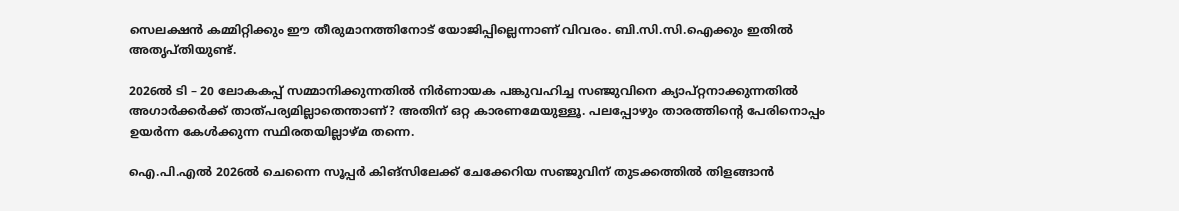സെലക്ഷന്‍ കമ്മിറ്റിക്കും ഈ തീരുമാനത്തിനോട് യോജിപ്പില്ലെന്നാണ് വിവരം. ബി.സി.സി.ഐക്കും ഇതില്‍ അതൃപ്തിയുണ്ട്.

2026ല്‍ ടി – 20 ലോകകപ്പ് സമ്മാനിക്കുന്നതില്‍ നിര്‍ണായക പങ്കുവഹിച്ച സഞ്ജുവിനെ ക്യാപ്റ്റനാക്കുന്നതില്‍ അഗാര്‍ക്കര്‍ക്ക് താത്പര്യമില്ലാതെന്താണ്? അതിന് ഒറ്റ കാരണമേയുള്ളൂ. പലപ്പോഴും താരത്തിന്റെ പേരിനൊപ്പം ഉയര്‍ന്ന കേള്‍ക്കുന്ന സ്ഥിരതയില്ലാഴ്മ തന്നെ.

ഐ.പി.എല്‍ 2026ല്‍ ചെന്നൈ സൂപ്പര്‍ കിങ്‌സിലേക്ക് ചേക്കേറിയ സഞ്ജുവിന് തുടക്കത്തില്‍ തിളങ്ങാന്‍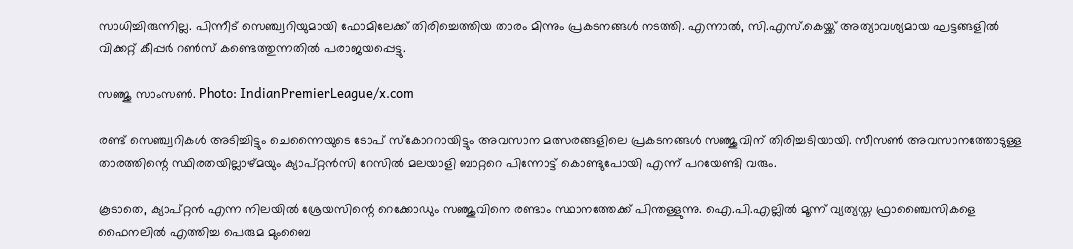സാധിച്ചിരുന്നില്ല. പിന്നീട് സെഞ്ച്വറിയുമായി ഫോമിലേക്ക് തിരിച്ചെത്തിയ താരം മിന്നും പ്രകടനങ്ങള്‍ നടത്തി. എന്നാല്‍, സി.എസ്.കെയ്ക്ക് അത്യാവശ്യമായ ഘട്ടങ്ങളില്‍ വിക്കറ്റ് കീപ്പര്‍ റണ്‍സ് കണ്ടെത്തുന്നതില്‍ പരാജയപ്പെട്ടു.

സഞ്ജു സാംസൺ. Photo: IndianPremierLeague/x.com

രണ്ട് സെഞ്ച്വറികള്‍ അടിച്ചിട്ടും ചെന്നൈയുടെ ടോപ് സ്‌കോററായിട്ടും അവസാന മത്സരങ്ങളിലെ പ്രകടനങ്ങള്‍ സഞ്ജുവിന് തിരിച്ചടിയായി. സീസണ്‍ അവസാനത്തോടുള്ള താരത്തിന്റെ സ്ഥിരതയില്ലാഴ്മയും ക്യാപ്റ്റന്‍സി റേസില്‍ മലയാളി ബാറ്ററെ പിന്നോട്ട് കൊണ്ടുപോയി എന്ന് പറയേണ്ടി വരും.

കൂടാതെ, ക്യാപ്റ്റന്‍ എന്ന നിലയില്‍ ശ്രേയസിന്റെ റെക്കോഡും സഞ്ജുവിനെ രണ്ടാം സ്ഥാനത്തേക്ക് പിന്തള്ളുന്നു. ഐ.പി.എല്ലില്‍ മൂന്ന് വ്യത്യസ്ത ഫ്രാഞ്ചൈസികളെ ഫൈനലില്‍ എത്തിച്ച പെരുമ മുംബൈ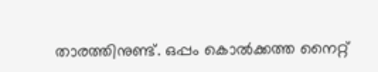താരത്തിനുണ്ട്. ഒപ്പം കൊല്‍ക്കത്ത നൈറ്റ്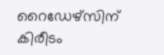റൈഡേഴ്‌സിന് കിരീടം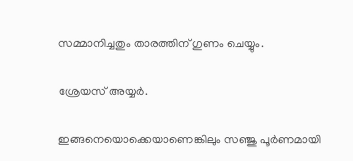സമ്മാനിച്ചതും താരത്തിന് ഗുണം ചെയ്യും.

ശ്രേയസ് അയ്യർ.

ഇങ്ങനെയൊക്കെയാണെങ്കിലും സഞ്ജു പൂര്‍ണമായി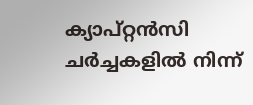ക്യാപ്റ്റന്‍സി ചര്‍ച്ചകളില്‍ നിന്ന്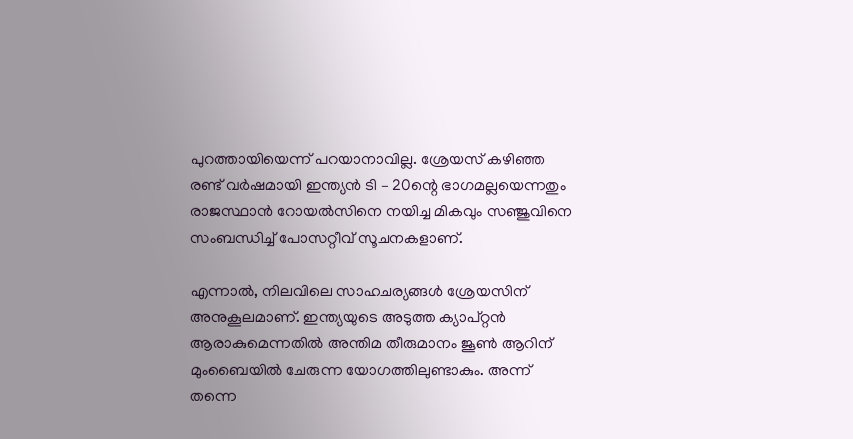പുറത്തായിയെന്ന് പറയാനാവില്ല. ശ്രേയസ് കഴിഞ്ഞ രണ്ട് വര്‍ഷമായി ഇന്ത്യന്‍ ടി – 20ന്റെ ഭാഗമല്ലയെന്നതും രാജസ്ഥാന്‍ റോയല്‍സിനെ നയിച്ച മികവും സഞ്ജുവിനെ സംബന്ധിച്ച് പോസറ്റീവ് സൂചനകളാണ്.

എന്നാല്‍, നിലവിലെ സാഹചര്യങ്ങള്‍ ശ്രേയസിന് അനുകൂലമാണ്. ഇന്ത്യയുടെ അടുത്ത ക്യാപ്റ്റന്‍ ആരാകുമെന്നതില്‍ അന്തിമ തീരുമാനം ജൂണ്‍ ആറിന് മുംബൈയില്‍ ചേരുന്ന യോഗത്തിലുണ്ടാകും. അന്ന് തന്നെ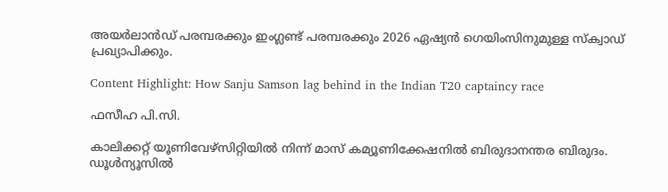അയര്‍ലാന്‍ഡ് പരമ്പരക്കും ഇംഗ്ലണ്ട് പരമ്പരക്കും 2026 ഏഷ്യന്‍ ഗെയിംസിനുമുള്ള സ്‌ക്വാഡ് പ്രഖ്യാപിക്കും.

Content Highlight: How Sanju Samson lag behind in the Indian T20 captaincy race

ഫസീഹ പി.സി.

കാലിക്കറ്റ് യൂണിവേഴ്‌സിറ്റിയില്‍ നിന്ന് മാസ് കമ്യൂണിക്കേഷനില്‍ ബിരുദാനന്തര ബിരുദം. ഡൂള്‍ന്യൂസില്‍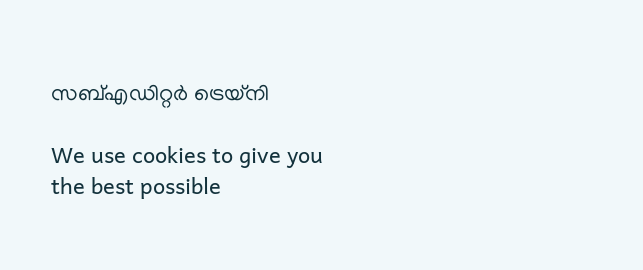സബ്എഡിറ്റര്‍ ട്രെയ്‌നി

We use cookies to give you the best possible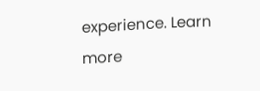experience. Learn more